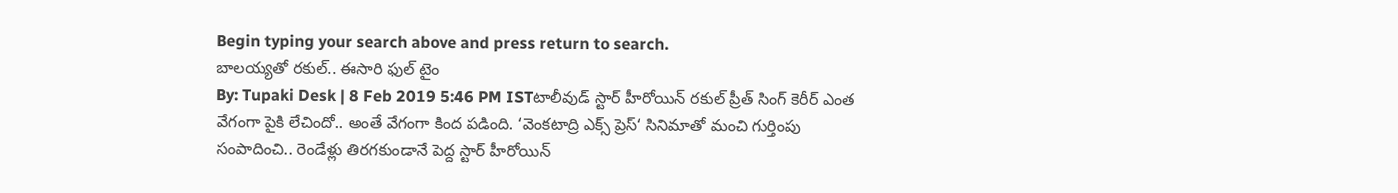Begin typing your search above and press return to search.
బాలయ్యతో రకుల్.. ఈసారి ఫుల్ టైం
By: Tupaki Desk | 8 Feb 2019 5:46 PM ISTటాలీవుడ్ స్టార్ హీరోయిన్ రకుల్ ప్రీత్ సింగ్ కెరీర్ ఎంత వేగంగా పైకి లేచిందో.. అంతే వేగంగా కింద పడింది. ‘వెంకటాద్రి ఎక్స్ ప్రెస్‘ సినిమాతో మంచి గుర్తింపు సంపాదించి.. రెండేళ్లు తిరగకుండానే పెద్ద స్టార్ హీరోయిన్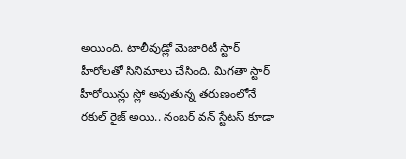అయింది. టాలీవుడ్లో మెజారిటీ స్టార్ హీరోలతో సినిమాలు చేసింది. మిగతా స్టార్ హీరోయిన్లు స్లో అవుతున్న తరుణంలోనే రకుల్ రైజ్ అయి.. నంబర్ వన్ స్టేటస్ కూడా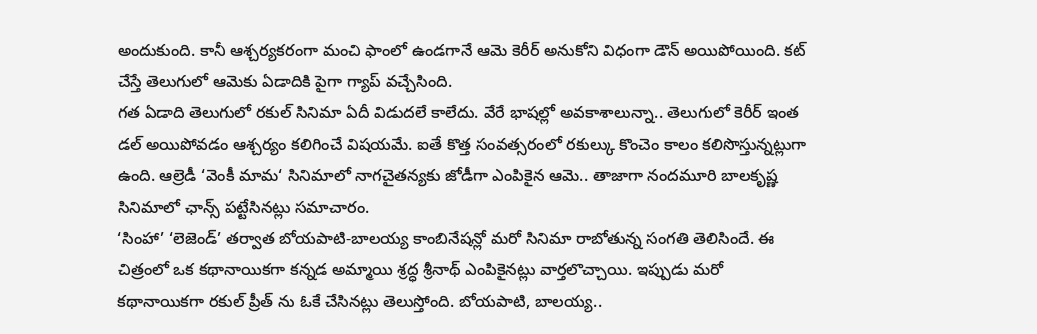అందుకుంది. కానీ ఆశ్చర్యకరంగా మంచి ఫాంలో ఉండగానే ఆమె కెరీర్ అనుకోని విధంగా డౌన్ అయిపోయింది. కట్ చేస్తే తెలుగులో ఆమెకు ఏడాదికి పైగా గ్యాప్ వచ్చేసింది.
గత ఏడాది తెలుగులో రకుల్ సినిమా ఏదీ విడుదలే కాలేదు. వేరే భాషల్లో అవకాశాలున్నా.. తెలుగులో కెరీర్ ఇంత డల్ అయిపోవడం ఆశ్చర్యం కలిగించే విషయమే. ఐతే కొత్త సంవత్సరంలో రకుల్కు కొంచెం కాలం కలిసొస్తున్నట్లుగా ఉంది. ఆల్రెడీ ‘వెంకీ మామ‘ సినిమాలో నాగచైతన్యకు జోడీగా ఎంపికైన ఆమె.. తాజాగా నందమూరి బాలకృష్ణ సినిమాలో ఛాన్స్ పట్టేసినట్లు సమాచారం.
‘సింహా’ ‘లెజెండ్’ తర్వాత బోయపాటి-బాలయ్య కాంబినేషన్లో మరో సినిమా రాబోతున్న సంగతి తెలిసిందే. ఈ చిత్రంలో ఒక కథానాయికగా కన్నడ అమ్మాయి శ్రద్ధ శ్రీనాథ్ ఎంపికైనట్లు వార్తలొచ్చాయి. ఇప్పుడు మరో కథానాయికగా రకుల్ ప్రీత్ ను ఓకే చేసినట్లు తెలుస్తోంది. బోయపాటి, బాలయ్య..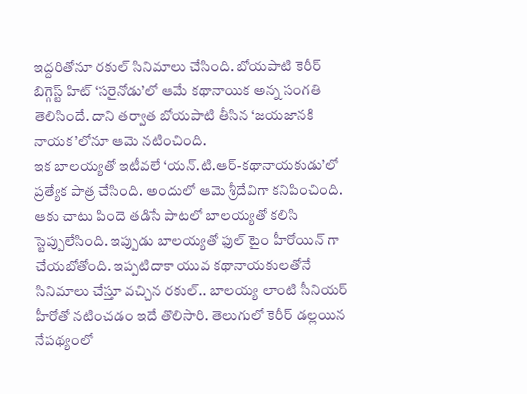ఇద్దరితోనూ రకుల్ సినిమాలు చేసింది. బోయపాటి కెరీర్ బిగ్గెస్ట్ హిట్ ‘సరైనోడు’లో ఆమే కథానాయిక అన్న సంగతి తెలిసిందే. దాని తర్వాత బోయపాటి తీసిన ‘జయజానకి నాయక’లోనూ ఆమె నటించింది.
ఇక బాలయ్యతో ఇటీవలే ‘యన్.టి.ఆర్-కథానాయకుడు’లో ప్రత్యేక పాత్ర చేసింది. అందులో ఆమె శ్రీదేవిగా కనిపించింది. ఆకు చాటు పిందె తడిసే పాటలో బాలయ్యతో కలిసి స్టెప్పులేసింది. ఇప్పుడు బాలయ్యతో ఫుల్ టైం హీరోయిన్ గా చేయబోతోంది. ఇప్పటిదాకా యువ కథానాయకులతోనే సినిమాలు చేస్తూ వచ్చిన రకుల్.. బాలయ్య లాంటి సీనియర్ హీరోతో నటించడం ఇదే తొలిసారి. తెలుగులో కెరీర్ డల్లయిన నేపథ్యంలో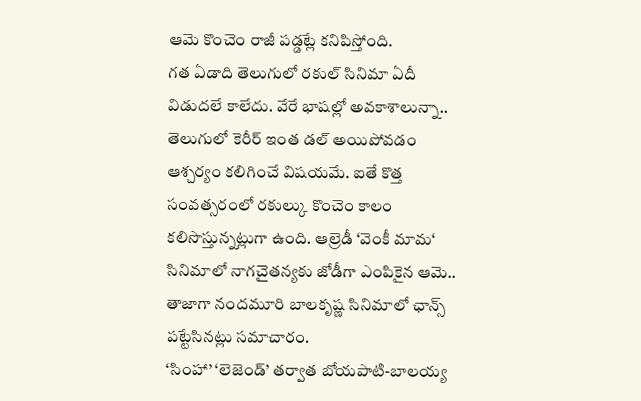ఆమె కొంచెం రాజీ పడ్డట్లే కనిపిస్తోంది.
గత ఏడాది తెలుగులో రకుల్ సినిమా ఏదీ విడుదలే కాలేదు. వేరే భాషల్లో అవకాశాలున్నా.. తెలుగులో కెరీర్ ఇంత డల్ అయిపోవడం ఆశ్చర్యం కలిగించే విషయమే. ఐతే కొత్త సంవత్సరంలో రకుల్కు కొంచెం కాలం కలిసొస్తున్నట్లుగా ఉంది. ఆల్రెడీ ‘వెంకీ మామ‘ సినిమాలో నాగచైతన్యకు జోడీగా ఎంపికైన ఆమె.. తాజాగా నందమూరి బాలకృష్ణ సినిమాలో ఛాన్స్ పట్టేసినట్లు సమాచారం.
‘సింహా’ ‘లెజెండ్’ తర్వాత బోయపాటి-బాలయ్య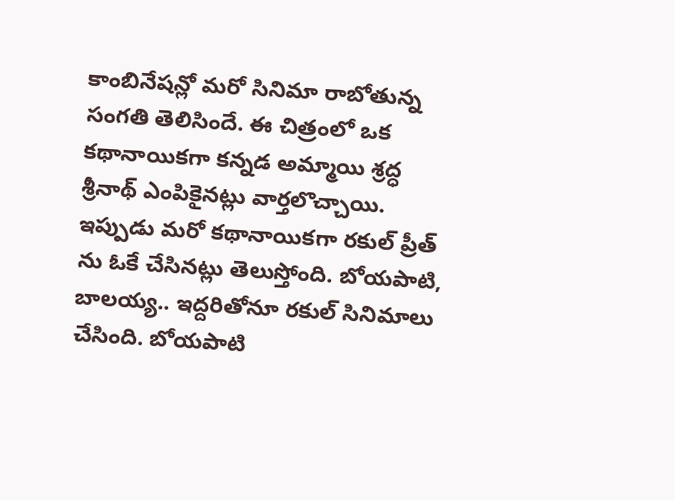కాంబినేషన్లో మరో సినిమా రాబోతున్న సంగతి తెలిసిందే. ఈ చిత్రంలో ఒక కథానాయికగా కన్నడ అమ్మాయి శ్రద్ధ శ్రీనాథ్ ఎంపికైనట్లు వార్తలొచ్చాయి. ఇప్పుడు మరో కథానాయికగా రకుల్ ప్రీత్ ను ఓకే చేసినట్లు తెలుస్తోంది. బోయపాటి, బాలయ్య.. ఇద్దరితోనూ రకుల్ సినిమాలు చేసింది. బోయపాటి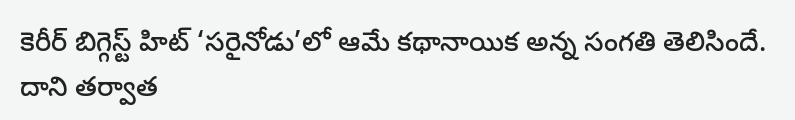కెరీర్ బిగ్గెస్ట్ హిట్ ‘సరైనోడు’లో ఆమే కథానాయిక అన్న సంగతి తెలిసిందే. దాని తర్వాత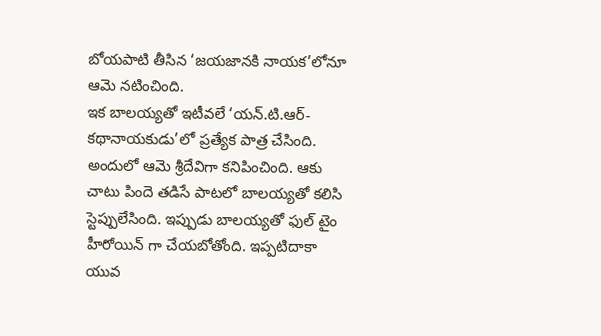బోయపాటి తీసిన ‘జయజానకి నాయక’లోనూ ఆమె నటించింది.
ఇక బాలయ్యతో ఇటీవలే ‘యన్.టి.ఆర్-కథానాయకుడు’లో ప్రత్యేక పాత్ర చేసింది. అందులో ఆమె శ్రీదేవిగా కనిపించింది. ఆకు చాటు పిందె తడిసే పాటలో బాలయ్యతో కలిసి స్టెప్పులేసింది. ఇప్పుడు బాలయ్యతో ఫుల్ టైం హీరోయిన్ గా చేయబోతోంది. ఇప్పటిదాకా యువ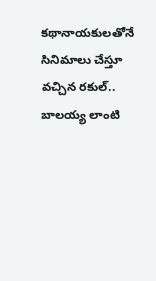కథానాయకులతోనే సినిమాలు చేస్తూ వచ్చిన రకుల్.. బాలయ్య లాంటి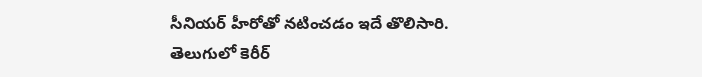సీనియర్ హీరోతో నటించడం ఇదే తొలిసారి. తెలుగులో కెరీర్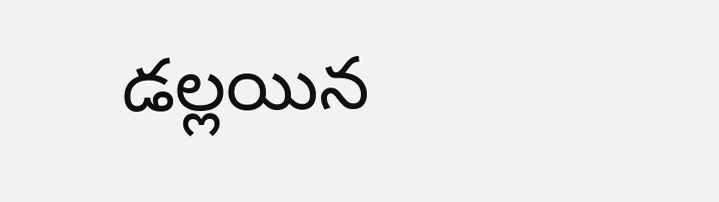డల్లయిన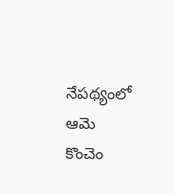నేపథ్యంలో ఆమె కొంచెం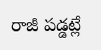రాజీ పడ్డట్లే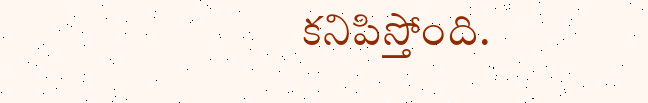కనిపిస్తోంది.